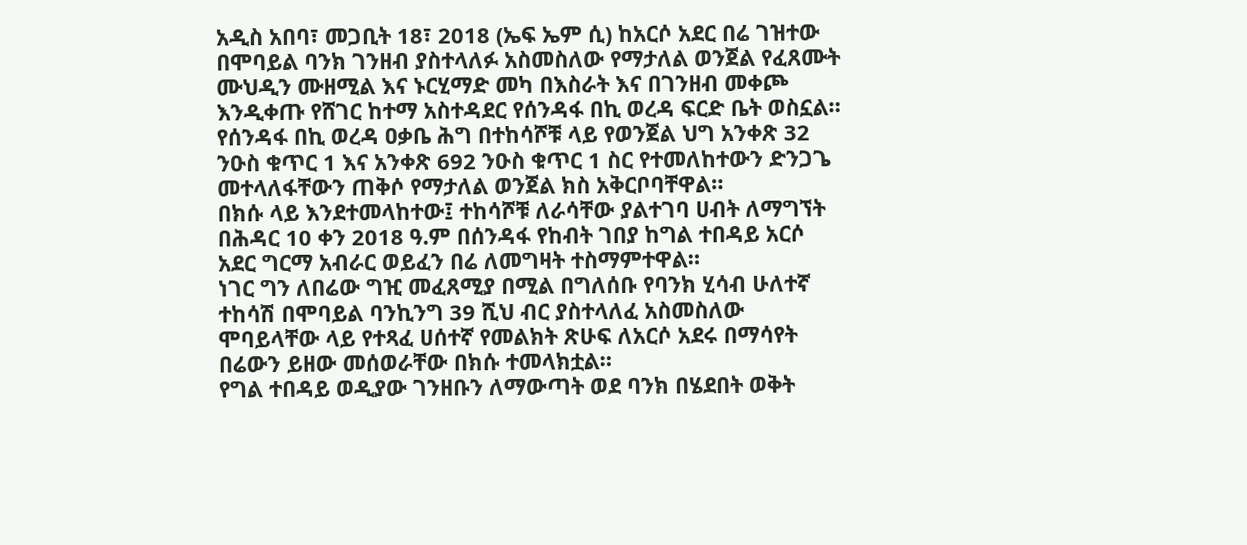አዲስ አበባ፣ መጋቢት 18፣ 2018 (ኤፍ ኤም ሲ) ከአርሶ አደር በሬ ገዝተው በሞባይል ባንክ ገንዘብ ያስተላለፉ አስመስለው የማታለል ወንጀል የፈጸሙት ሙህዲን ሙዘሚል እና ኑርሂማድ መካ በእስራት እና በገንዘብ መቀጮ እንዲቀጡ የሸገር ከተማ አስተዳደር የሰንዳፋ በኪ ወረዳ ፍርድ ቤት ወስኗል።
የሰንዳፋ በኪ ወረዳ ዐቃቤ ሕግ በተከሳሾቹ ላይ የወንጀል ህግ አንቀጽ 32 ንዑስ ቁጥር 1 እና አንቀጽ 692 ንዑስ ቁጥር 1 ስር የተመለከተውን ድንጋጌ መተላለፋቸውን ጠቅሶ የማታለል ወንጀል ክስ አቅርቦባቸዋል።
በክሱ ላይ እንደተመላከተው፤ ተከሳሾቹ ለራሳቸው ያልተገባ ሀብት ለማግኘት በሕዳር 10 ቀን 2018 ዓ.ም በሰንዳፋ የከብት ገበያ ከግል ተበዳይ አርሶ አደር ግርማ አብራር ወይፈን በሬ ለመግዛት ተስማምተዋል።
ነገር ግን ለበሬው ግዢ መፈጸሚያ በሚል በግለሰቡ የባንክ ሂሳብ ሁለተኛ ተከሳሽ በሞባይል ባንኪንግ 39 ሺህ ብር ያስተላለፈ አስመስለው ሞባይላቸው ላይ የተጻፈ ሀሰተኛ የመልክት ጽሁፍ ለአርሶ አደሩ በማሳየት በሬውን ይዘው መሰወራቸው በክሱ ተመላክቷል።
የግል ተበዳይ ወዲያው ገንዘቡን ለማውጣት ወደ ባንክ በሄደበት ወቅት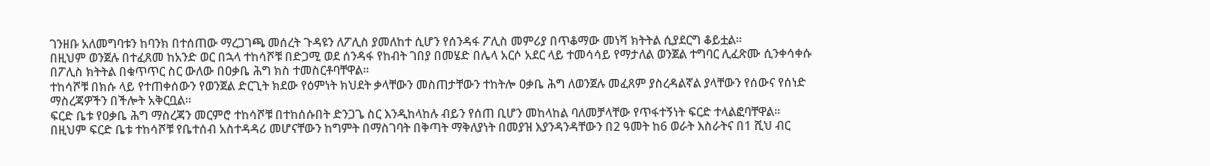ገንዘቡ አለመግባቱን ከባንክ በተሰጠው ማረጋገጫ መሰረት ጉዳዩን ለፖሊስ ያመለከተ ሲሆን የሰንዳፋ ፖሊስ መምሪያ በጥቆማው መነሻ ክትትል ሲያደርግ ቆይቷል።
በዚህም ወንጀሉ በተፈጸመ ከአንድ ወር በኋላ ተከሳሾቹ በድጋሚ ወደ ሰንዳፋ የከብት ገበያ በመሄድ በሌላ አርሶ አደር ላይ ተመሳሳይ የማታለል ወንጀል ተግባር ሊፈጽሙ ሲንቀሳቀሱ በፖሊስ ክትትል በቁጥጥር ስር ውለው በዐቃቤ ሕግ ክስ ተመስርቶባቸዋል።
ተከሳሾቹ በክሱ ላይ የተጠቀሰውን የወንጀል ድርጊት ክደው የዕምነት ክህደት ቃላቸውን መስጠታቸውን ተከትሎ ዐቃቤ ሕግ ለወንጀሉ መፈጸም ያስረዳልኛል ያላቸውን የሰውና የሰነድ ማስረጃዎችን በችሎት አቅርቧል።
ፍርድ ቤቱ የዐቃቤ ሕግ ማስረጃን መርምሮ ተከሳሾቹ በተከሰሱበት ድንጋጌ ስር እንዲከላከሉ ብይን የሰጠ ቢሆን መከላከል ባለመቻላቸው የጥፋተኝነት ፍርድ ተላልፎባቸዋል።
በዚህም ፍርድ ቤቱ ተከሳሾቹ የቤተሰብ አስተዳዳሪ መሆናቸውን ከግምት በማስገባት በቅጣት ማቅለያነት በመያዝ እያንዳንዳቸውን በ2 ዓመት ከ6 ወራት እስራትና በ1 ሺህ ብር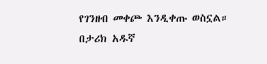የገንዘብ መቀጮ እንዲቀጡ ወስኗል።
በታሪክ አዱኛ